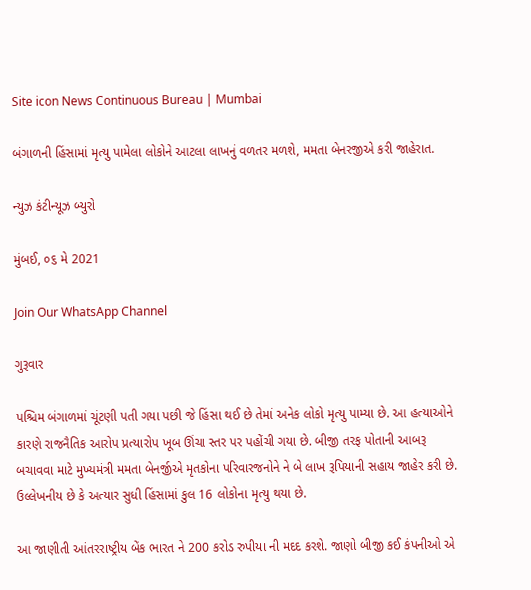Site icon News Continuous Bureau | Mumbai

બંગાળની હિંસામાં મૃત્યુ પામેલા લોકોને આટલા લાખનું વળતર મળશે, મમતા બેનરજીએ કરી જાહેરાત.

ન્યુઝ કંટીન્યૂઝ બ્યુરો

મુંબઈ, ૦૬ મે 2021

Join Our WhatsApp Channel

ગુરૂવાર

પશ્ચિમ બંગાળમાં ચૂંટણી પતી ગયા પછી જે હિંસા થઈ છે તેમાં અનેક લોકો મૃત્યુ પામ્યા છે. આ હત્યાઓને કારણે રાજનૈતિક આરોપ પ્રત્યારોપ ખૂબ ઊંચા સ્તર પર પહોંચી ગયા છે. બીજી તરફ પોતાની આબરૂ બચાવવા માટે મુખ્યમંત્રી મમતા બેનર્જીએ મૃતકોના પરિવારજનોને ને બે લાખ રૂપિયાની સહાય જાહેર કરી છે. ઉલ્લેખનીય છે કે અત્યાર સુધી હિંસામાં કુલ 16 લોકોના મૃત્યુ થયા છે.

આ જાણીતી આંતરરાષ્ટ્રીય બેંક ભારત ને 200 કરોડ રુપીયા ની મદદ કરશે. જાણો બીજી કઈ કંપનીઓ એ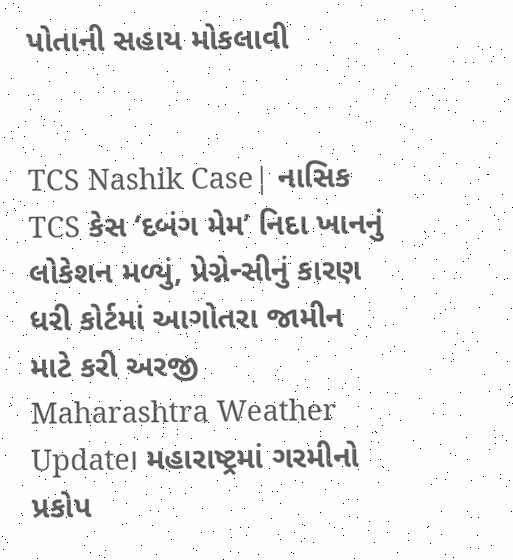પોતાની સહાય મોકલાવી


TCS Nashik Case| નાસિક TCS કેસ ‘દબંગ મેમ’ નિદા ખાનનું લોકેશન મળ્યું, પ્રેગ્નેન્સીનું કારણ ધરી કોર્ટમાં આગોતરા જામીન માટે કરી અરજી
Maharashtra Weather Update। મહારાષ્ટ્રમાં ગરમીનો પ્રકોપ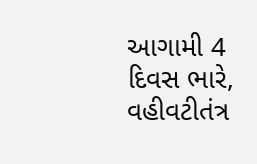આગામી 4 દિવસ ભારે, વહીવટીતંત્ર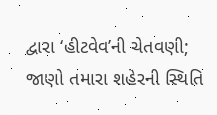દ્વારા ‘હીટવેવ’ની ચેતવણી; જાણો તમારા શહેરની સ્થિતિ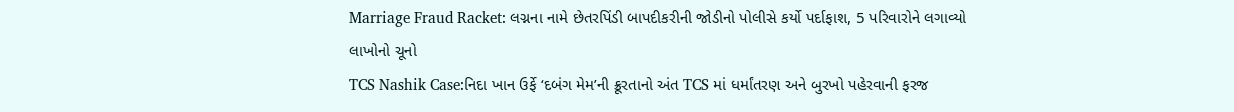Marriage Fraud Racket: લગ્નના નામે છેતરપિંડી બાપદીકરીની જોડીનો પોલીસે કર્યો પર્દાફાશ, 5 પરિવારોને લગાવ્યો લાખોનો ચૂનો
TCS Nashik Case:નિદા ખાન ઉર્ફે ‘દબંગ મેમ’ની ક્રૂરતાનો અંત TCS માં ધર્માંતરણ અને બુરખો પહેરવાની ફરજ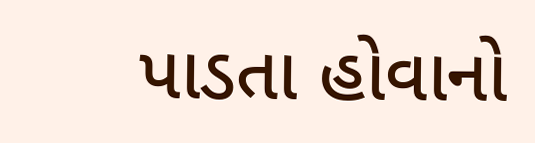પાડતા હોવાનો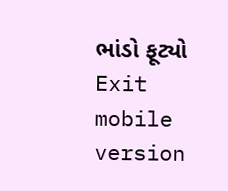ભાંડો ફૂટ્યો
Exit mobile version